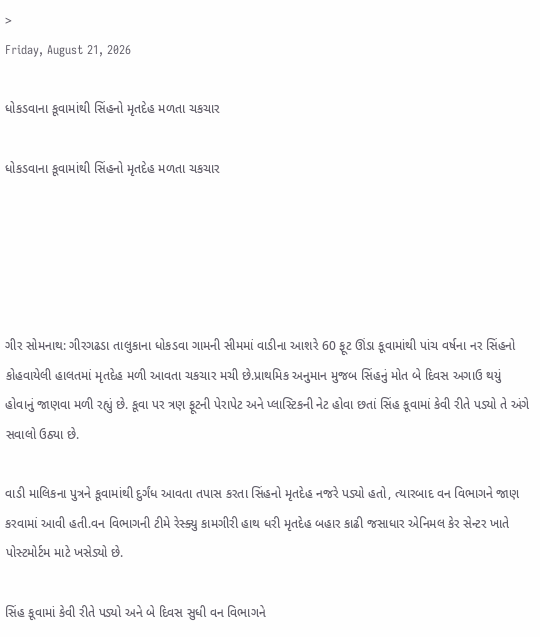>
Friday, August 21, 2026

ધોકડવાના કૂવામાંથી સિંહનો મૃતદેહ મળતા ચકચાર

ધોકડવાના કૂવામાંથી સિંહનો મૃતદેહ મળતા ચકચાર





ગીર સોમનાથ: ગીરગઢડા તાલુકાના ધોકડવા ગામની સીમમાં વાડીના આશરે 60 ફૂટ ઊંડા કૂવામાંથી પાંચ વર્ષના નર સિંહનો કોહવાયેલી હાલતમાં મૃતદેહ મળી આવતા ચકચાર મચી છે.પ્રાથમિક અનુમાન મુજબ સિંહનું મોત બે દિવસ અગાઉ થયું હોવાનું જાણવા મળી રહ્યું છે. કૂવા પર ત્રણ ફૂટની પેરાપેટ અને પ્લાસ્ટિકની નેટ હોવા છતાં સિંહ કૂવામાં કેવી રીતે પડ્યો તે અંગે સવાલો ઉઠ્યા છે.

વાડી માલિકના પુત્રને કૂવામાંથી દુર્ગંધ આવતા તપાસ કરતા સિંહનો મૃતદેહ નજરે પડ્યો હતો, ત્યારબાદ વન વિભાગને જાણ કરવામાં આવી હતી.વન વિભાગની ટીમે રેસ્ક્યુ કામગીરી હાથ ધરી મૃતદેહ બહાર કાઢી જસાધાર એનિમલ કેર સેન્ટર ખાતે પોસ્ટમોર્ટમ માટે ખસેડ્યો છે.

સિંહ કૂવામાં કેવી રીતે પડ્યો અને બે દિવસ સુધી વન વિભાગને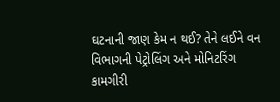ઘટનાની જાણ કેમ ન થઈ? તેને લઈને વન વિભાગની પેટ્રોલિંગ અને મોનિટરિંગ કામગીરી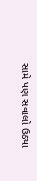સામે પણ સવાલો ઉઠ્યા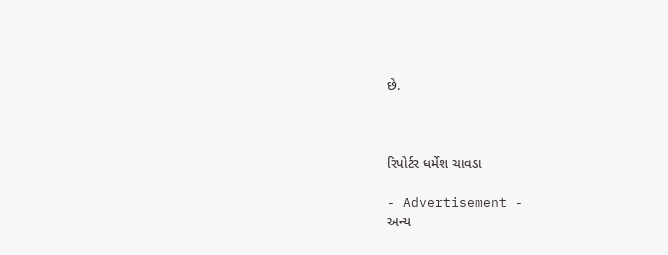છે.



રિપોર્ટર ધર્મેશ ચાવડા

- Advertisement -
અન્ય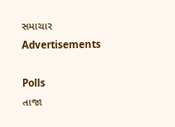સમાચાર
Advertisements

Polls
તાજા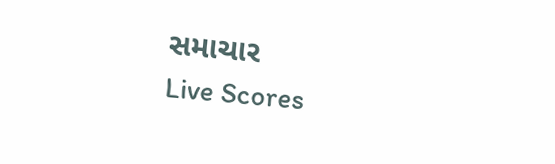સમાચાર
Live Scores